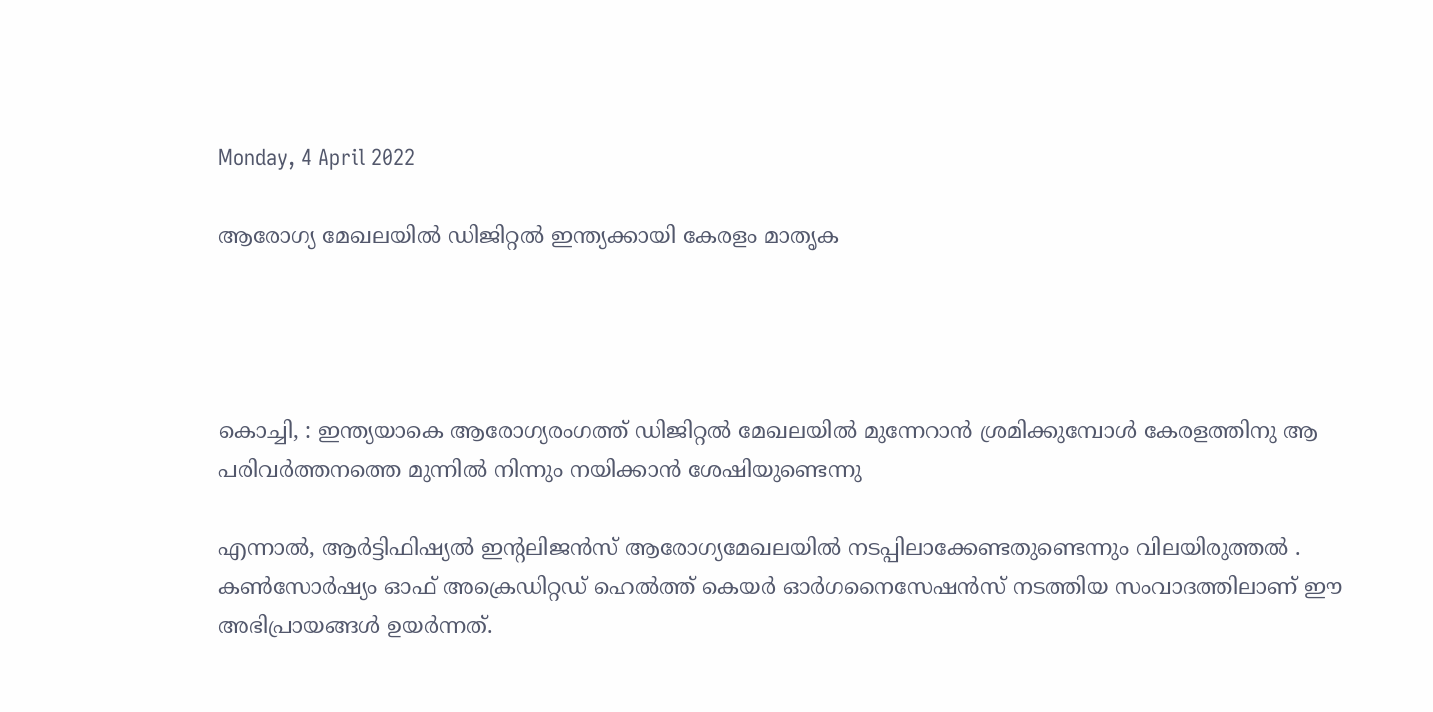Monday, 4 April 2022

ആരോഗ്യ മേഖലയില്‍ ഡിജിറ്റല്‍ ഇന്ത്യക്കായി കേരളം മാതൃക




കൊച്ചി, : ഇന്ത്യയാകെ ആരോഗ്യരംഗത്ത്‌ ഡിജിറ്റല്‍ മേഖലയില്‍ മുന്നേറാന്‍ ശ്രമിക്കുമ്പോള്‍ കേരളത്തിനു ആ പരിവര്‍ത്തനത്തെ മുന്നില്‍ നിന്നും നയിക്കാന്‍ ശേഷിയുണ്ടെന്നു

എന്നാല്‍, ആര്‍ട്ടിഫിഷ്യല്‍ ഇന്റലിജന്‍സ്‌ ആരോഗ്യമേഖലയില്‍ നടപ്പിലാക്കേണ്ടതുണ്ടെന്നും വിലയിരുത്തല്‍ . കണ്‍സോര്‍ഷ്യം ഓഫ്‌ അക്രെഡിറ്റഡ്‌ ഹെല്‍ത്ത്‌ കെയര്‍ ഓര്‍ഗനൈസേഷന്‍സ്‌ നടത്തിയ സംവാദത്തിലാണ്‌ ഈ അഭിപ്രായങ്ങള്‍ ഉയര്‍ന്നത്‌.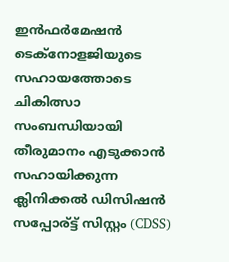ഇന്‍ഫര്‍മേഷന്‍ ടെക്‌നോളജിയുടെ സഹായത്തോടെ ചികിത്സാ സംബന്ധിയായി തീരുമാനം എടുക്കാന്‍ സഹായിക്കുന്ന ക്ലിനിക്കല്‍ ഡിസിഷന്‍ സപ്പോര്‌ട്ട്‌ സിസ്റ്റം (CDSS)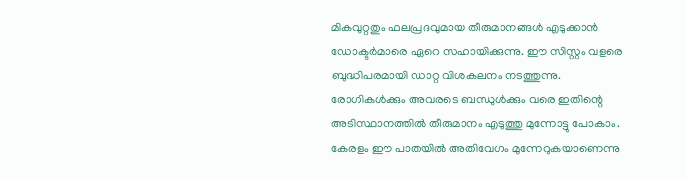മികവുറ്റതും ഫലപ്രദവുമായ തീരുമാനങ്ങള്‍ എടുക്കാന്‍ ഡോക്ടര്‍മാരെ ഏറെ സഹായിക്കുന്നു. ഈ സിസ്റ്റം വളരെ ബുദ്ധിപരമായി ഡാറ്റ വിശകലനം നടത്തുന്നു. രോഗികള്‍ക്കും അവരടെ ബന്ധുള്‍ക്കും വരെ ഇതിന്റെ അടിസ്ഥാനത്തില്‍ തീരുമാനം എടുത്തു മുന്നോട്ടു പോകാം. കേരളം ഈ പാതയില്‍ അതിവേഗം മുന്നേറുകയാണെന്നു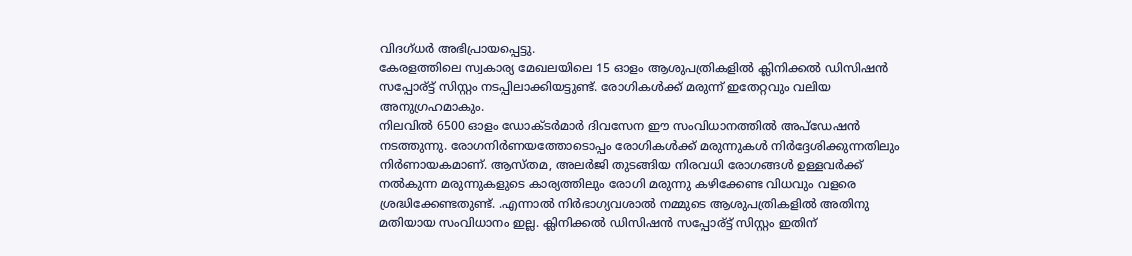വിദഗ്‌ധര്‍ അഭിപ്രായപ്പെട്ടു.
കേരളത്തിലെ സ്വകാര്യ മേഖലയിലെ 15 ഓളം ആശുപത്രികളില്‍ ക്ലിനിക്കല്‍ ഡിസിഷന്‍ സപ്പോര്‌ട്ട്‌ സിസ്റ്റം നടപ്പിലാക്കിയട്ടുണ്ട്‌. രോഗികള്‍ക്ക്‌ മരുന്ന്‌ ഇതേറ്റവും വലിയ അനുഗ്രഹമാകും.
നിലവില്‍ 6500 ഓളം ഡോക്ടര്‍മാര്‍ ദിവസേന ഈ സംവിധാനത്തില്‍ അപ്‌ഡേഷന്‍ നടത്തുന്നു. രോഗനിര്‍ണയത്തോടൊപ്പം രോഗികള്‍ക്ക്‌ മരുന്നുകള്‍ നിര്‍ദ്ദേശിക്കുന്നതിലും നിര്‍ണായകമാണ്‌. ആസ്‌തമ, അലര്‍ജി തുടങ്ങിയ നിരവധി രോഗങ്ങള്‍ ഉള്ളവര്‍ക്ക്‌ നല്‍കുന്ന മരുന്നുകളുടെ കാര്യത്തിലും രോഗി മരുന്നു കഴിക്കേണ്ട വിധവും വളരെ ശ്രദ്ധിക്കേണ്ടതുണ്ട്‌. .എന്നാല്‍ നിര്‍ഭാഗ്യവശാല്‍ നമ്മുടെ ആശുപത്രികളില്‍ അതിനു മതിയായ സംവിധാനം ഇല്ല. ക്ലിനിക്കല്‍ ഡിസിഷന്‍ സപ്പോര്‌ട്ട്‌ സിസ്റ്റം ഇതിന്‌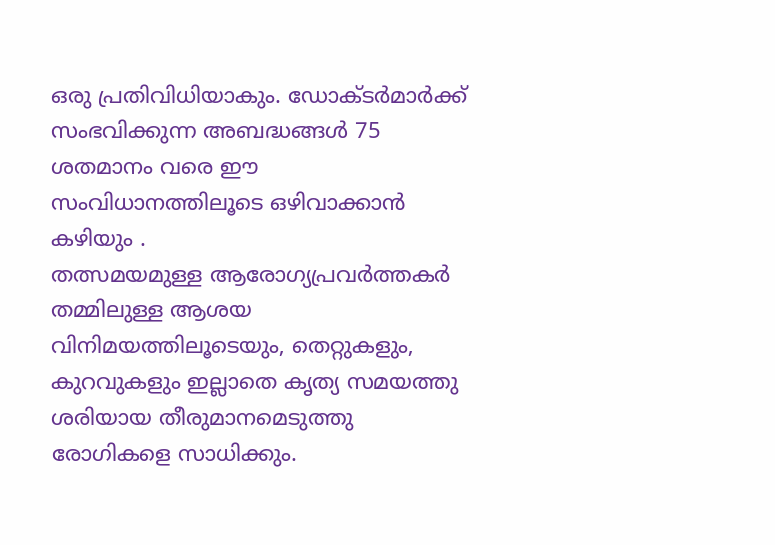ഒരു പ്രതിവിധിയാകും. ഡോക്ടര്‍മാര്‍ക്ക്‌ സംഭവിക്കുന്ന അബദ്ധങ്ങള്‍ 75 ശതമാനം വരെ ഈ സംവിധാനത്തിലൂടെ ഒഴിവാക്കാന്‍ കഴിയും .
തത്സമയമുള്ള ആരോഗ്യപ്രവര്‍ത്തകര്‍ തമ്മിലുള്ള ആശയ വിനിമയത്തിലൂടെയും, തെറ്റുകളും, കുറവുകളും ഇല്ലാതെ കൃത്യ സമയത്തു ശരിയായ തീരുമാനമെടുത്തു രോഗികളെ സാധിക്കും.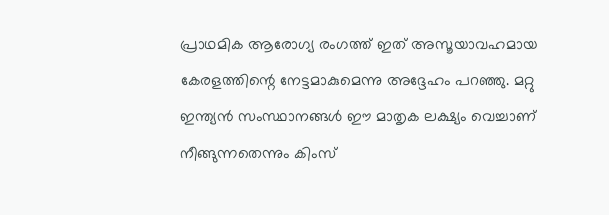പ്രാഥമിക ആരോഗ്യ രംഗത്ത്‌ ഇത്‌ അസൂയാവഹമായ കേരളത്തിന്റെ നേട്ടമാകുമെന്നു അദ്ദേഹം പറഞ്ഞു. മറ്റു ഇന്ത്യന്‍ സംസ്ഥാനങ്ങള്‍ ഈ മാതൃക ലക്ഷ്യം വെച്ചാണ്‌ നീങ്ങുന്നതെന്നും കിംസ്‌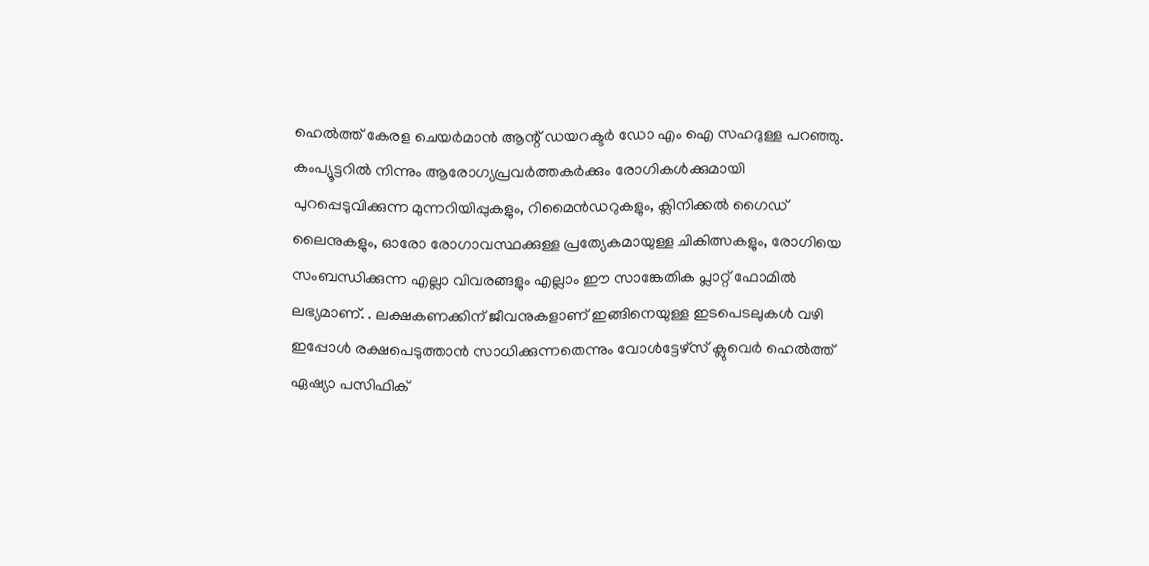ഹെല്‍ത്ത്‌ കേരള ചെയര്‍മാന്‍ ആന്റ്‌ ഡയറക്ടര്‍ ഡോ എം ഐ സഹദുള്ള പറഞ്ഞു.
കംപ്യൂട്ടറില്‍ നിന്നും ആരോഗ്യപ്രവര്‍ത്തകര്‍ക്കും രോഗികള്‍ക്കുമായി പുറപ്പെടുവിക്കുന്ന മുന്നറിയിപ്പുകളും, റിമൈന്‍ഡറുകളും, ക്ലിനിക്കല്‍ ഗൈഡ്‌ ലൈനുകളും, ഓരോ രോഗാവസ്ഥക്കുള്ള പ്രത്യേകമായുള്ള ചികിത്സകളും, രോഗിയെ സംബന്ധിക്കുന്ന എല്ലാ വിവരങ്ങളും എല്ലാം ഈ സാങ്കേതിക പ്ലാറ്റ്‌ ഫോമില്‍ ലഭ്യമാണ്‌. . ലക്ഷകണക്കിന്‌ ജീവനുകളാണ്‌ ഇങ്ങിനെയുള്ള ഇടപെടലുകള്‍ വഴി ഇപ്പോള്‍ രക്ഷപെടുത്താന്‍ സാധിക്കുന്നതെന്നും വോള്‍ട്ടേഴ്‌സ്‌ ക്ലുവെര്‍ ഹെല്‍ത്ത്‌ ഏഷ്യാ പസിഫിക്‌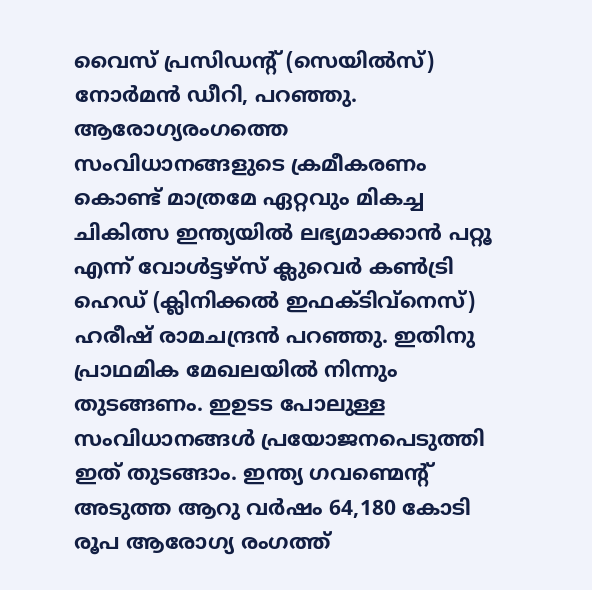വൈസ്‌ പ്രസിഡന്റ്‌ (സെയില്‍സ്‌) നോര്‍മന്‍ ഡീറി, പറഞ്ഞു.
ആരോഗ്യരംഗത്തെ സംവിധാനങ്ങളുടെ ക്രമീകരണം കൊണ്ട്‌ മാത്രമേ ഏറ്റവും മികച്ച ചികിത്സ ഇന്ത്യയില്‍ ലഭ്യമാക്കാന്‍ പറ്റൂ എന്ന്‌ വോള്‍ട്ടഴ്‌സ്‌ ക്ലുവെര്‍ കണ്‍ട്രി ഹെഡ്‌ (ക്ലിനിക്കല്‍ ഇഫക്ടിവ്‌നെസ്‌) ഹരീഷ്‌ രാമചന്ദ്രന്‍ പറഞ്ഞു. ഇതിനു പ്രാഥമിക മേഖലയില്‍ നിന്നും തുടങ്ങണം. ഇഉടട പോലുള്ള സംവിധാനങ്ങള്‍ പ്രയോജനപെടുത്തി ഇത്‌ തുടങ്ങാം. ഇന്ത്യ ഗവണ്മെന്റ്‌ അടുത്ത ആറു വര്‍ഷം 64,180 കോടി രൂപ ആരോഗ്യ രംഗത്ത്‌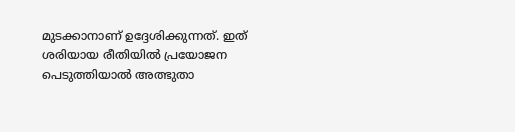മുടക്കാനാണ്‌ ഉദ്ദേശിക്കുന്നത്‌. ഇത്‌ ശരിയായ രീതിയില്‍ പ്രയോജന പെടുത്തിയാല്‍ അത്ഭുതാ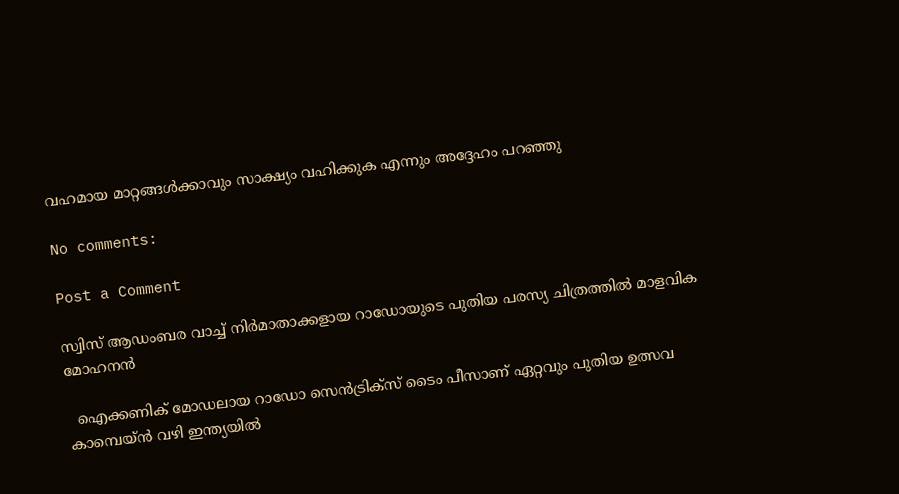വഹമായ മാറ്റങ്ങള്‍ക്കാവും സാക്ഷ്യം വഹിക്കുക എന്നും അദ്ദേഹം പറഞ്ഞു

No comments:

Post a Comment

സ്വിസ് ആഡംബര വാച്ച് നിർമാതാക്കളായ റാഡോയുടെ പുതിയ പരസ്യ ചിത്രത്തിൽ മാളവിക മോഹനൻ

  ഐക്കണിക് മോഡലായ റാഡോ സെൻട്രിക്സ് ടൈം പീസാണ് ഏറ്റവും പുതിയ ഉത്സവ കാമ്പെയ്ൻ വഴി ഇന്ത്യയിൽ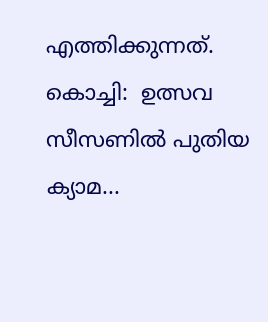എത്തിക്കുന്നത്.  കൊച്ചി:  ഉത്സവ സീസണിൽ പുതിയ ക്യാമ...